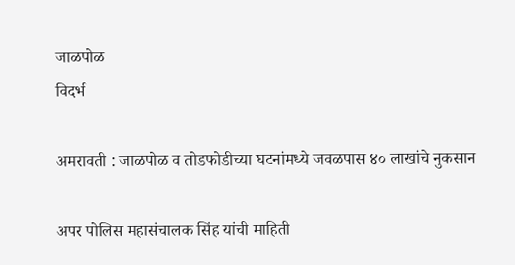जाळपोळ
विदर्भ

अमरावती : जाळपोळ व तोडफोडीच्या घटनांमध्ये जवळपास ४० लाखांचे नुकसान

अपर पोलिस महासंचालक सिंह यांची माहिती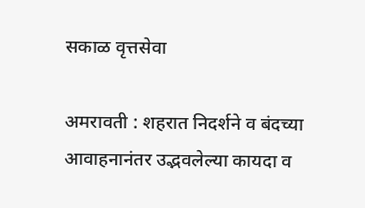सकाळ वृत्तसेवा

अमरावती : शहरात निदर्शने व बंदच्या आवाहनानंतर उद्भवलेल्या कायदा व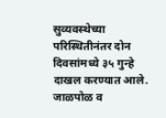सुव्यवस्थेच्या परिस्थितीनंतर दोन दिवसांमध्ये ३५ गुन्हे दाखल करण्यात आले. जाळपोळ व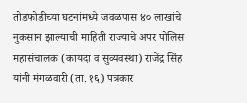तोडफोडीच्या घटनांमध्ये जवळपास ४० लाखांचे नुकसान झाल्याची माहिती राज्याचे अपर पोलिस महासंचालक (कायदा व सुव्यवस्था) राजेंद्र सिंह यांनी मंगळवारी (ता. १६) पत्रकार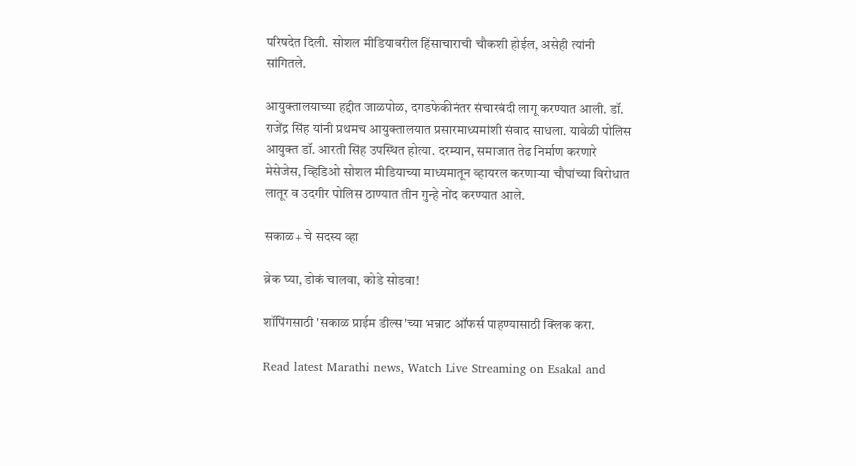परिषदेत दिली. सोशल मीडियावरील हिंसाचाराची चौकशी होईल, असेही त्यांनी सांगितले.

आयुक्तालयाच्या हद्दीत जाळपोळ, दगडफेकीनंतर संचारबंदी लागू करण्यात आली. डॉ. राजेंद्र सिंह यांनी प्रथमच आयुक्तालयात प्रसारमाध्यमांशी संवाद साधला. यावेळी पोलिस आयुक्त डॉ. आरती सिंह उपस्थित होत्या. दरम्यान, समाजात तेढ निर्माण करणारे मेसेजेस, व्हिडिओ सोशल मीडियाच्या माध्यमातून व्हायरल करणाऱ्या चौघांच्या विरोधात लातूर व उदगीर पोलिस ठाण्यात तीन गुन्हे नोंद करण्यात आले.

सकाळ+ चे सदस्य व्हा

ब्रेक घ्या, डोकं चालवा, कोडे सोडवा!

शॉपिंगसाठी 'सकाळ प्राईम डील्स'च्या भन्नाट ऑफर्स पाहण्यासाठी क्लिक करा.

Read latest Marathi news, Watch Live Streaming on Esakal and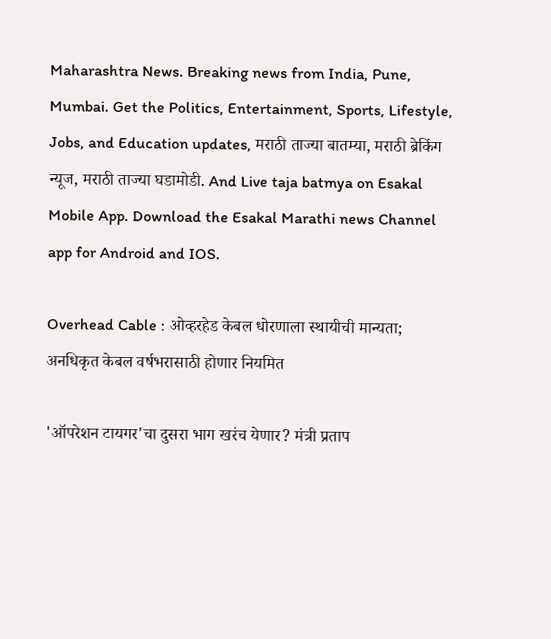Maharashtra News. Breaking news from India, Pune, Mumbai. Get the Politics, Entertainment, Sports, Lifestyle, Jobs, and Education updates, मराठी ताज्या बातम्या, मराठी ब्रेकिंग न्यूज, मराठी ताज्या घडामोडी. And Live taja batmya on Esakal Mobile App. Download the Esakal Marathi news Channel app for Android and IOS.

Overhead Cable : ओव्हरहेड केबल धोरणाला स्थायीची मान्यता; अनधिकृत केबल वर्षभरासाठी होणार नियमित

'ऑपरेशन टायगर'चा दुसरा भाग खरंच येणार? मंत्री प्रताप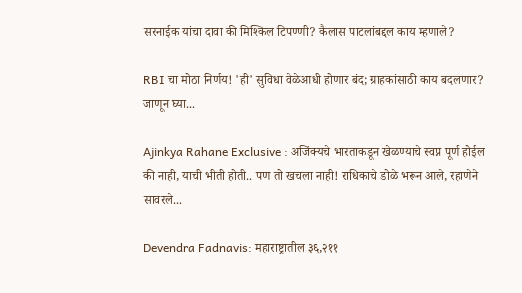सरनाईक यांचा दावा की मिश्किल टिपण्णी? कैलास पाटलांबद्दल काय म्हणाले?

RBI चा मोठा निर्णय! 'ही' सुविधा वेळेआधी होणार बंद; ग्राहकांसाठी काय बदलणार? जाणून घ्या...

Ajinkya Rahane Exclusive : अजिंक्यचे भारताकडून खेळण्याचे स्वप्न पूर्ण होईल की नाही, याची भीती होती.. पण तो खचला नाही! राधिकाचे डोळे भरून आले, रहाणेने सावरले...

Devendra Fadnavis: महाराष्ट्रातील ३६,२११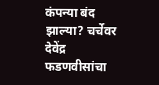कंपन्या बंद झाल्या? चर्चेवर देवेंद्र फडणवीसांचा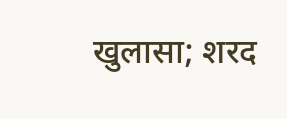खुलासा; शरद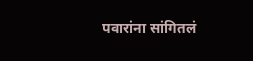पवारांना सांगितलं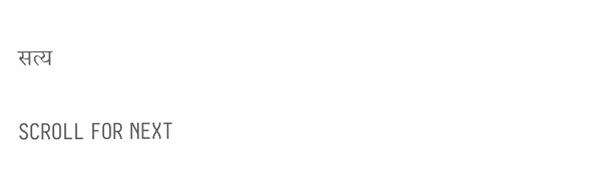सत्य

SCROLL FOR NEXT